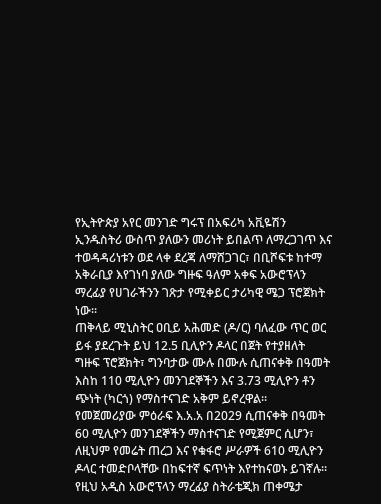የኢትዮጵያ አየር መንገድ ግሩፕ በአፍሪካ አቪዬሽን ኢንዱስትሪ ውስጥ ያለውን መሪነት ይበልጥ ለማረጋገጥ እና ተወዳዳሪነቱን ወደ ላቀ ደረጃ ለማሸጋገር፣ በቢሾፍቱ ከተማ አቅራቢያ እየገነባ ያለው ግዙፍ ዓለም አቀፍ አውሮፕላን ማረፊያ የሀገራችንን ገጽታ የሚቀይር ታሪካዊ ሜጋ ፕሮጀክት ነው።
ጠቅላይ ሚኒስትር ዐቢይ አሕመድ (ዶ/ር) ባለፈው ጥር ወር ይፋ ያደረጉት ይህ 12.5 ቢሊዮን ዶላር በጀት የተያዘለት ግዙፍ ፕሮጀክት፣ ግንባታው ሙሉ በሙሉ ሲጠናቀቅ በዓመት እስከ 110 ሚሊዮን መንገደኞችን እና 3.73 ሚሊዮን ቶን ጭነት (ካርጎ) የማስተናገድ አቅም ይኖረዋል።
የመጀመሪያው ምዕራፍ እ.አ.አ በ2029 ሲጠናቀቅ በዓመት 60 ሚሊዮን መንገደኞችን ማስተናገድ የሚጀምር ሲሆን፣ ለዚህም የመሬት ጠረጋ እና የቁፋሮ ሥራዎች 610 ሚሊዮን ዶላር ተመድቦላቸው በከፍተኛ ፍጥነት እየተከናወኑ ይገኛሉ።
የዚህ አዲስ አውሮፕላን ማረፊያ ስትራቴጂክ ጠቀሜታ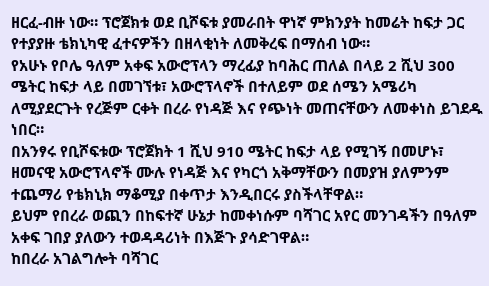ዘርፈ-ብዙ ነው። ፕሮጀክቱ ወደ ቢሾፍቱ ያመራበት ዋነኛ ምክንያት ከመሬት ከፍታ ጋር የተያያዙ ቴክኒካዊ ፈተናዎችን በዘላቂነት ለመቅረፍ በማሰብ ነው።
የአሁኑ የቦሌ ዓለም አቀፍ አውሮፕላን ማረፊያ ከባሕር ጠለል በላይ 2 ሺህ 300 ሜትር ከፍታ ላይ በመገኘቱ፣ አውሮፕላኖች በተለይም ወደ ሰሜን አሜሪካ ለሚያደርጉት የረጅም ርቀት በረራ የነዳጅ እና የጭነት መጠናቸውን ለመቀነስ ይገደዱ ነበር።
በአንፃሩ የቢሾፍቱው ፕሮጀክት 1 ሺህ 910 ሜትር ከፍታ ላይ የሚገኝ በመሆኑ፣ ዘመናዊ አውሮፕላኖች ሙሉ የነዳጅ እና የካርጎ አቅማቸውን በመያዝ ያለምንም ተጨማሪ የቴክኒክ ማቆሚያ በቀጥታ እንዲበርሩ ያስችላቸዋል።
ይህም የበረራ ወጪን በከፍተኛ ሁኔታ ከመቀነሱም ባሻገር አየር መንገዳችን በዓለም አቀፍ ገበያ ያለውን ተወዳዳሪነት በእጅጉ ያሳድገዋል።
ከበረራ አገልግሎት ባሻገር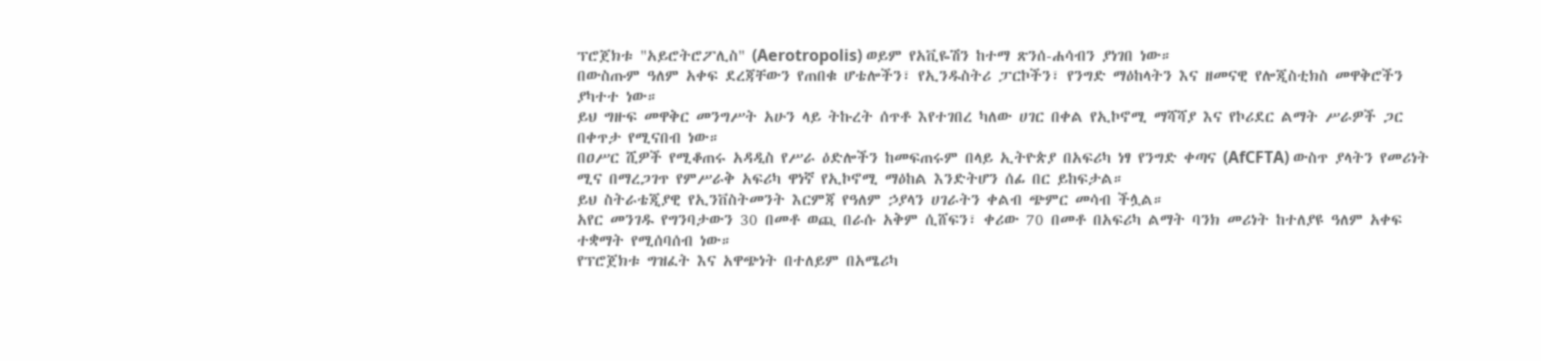ፕሮጀክቱ "አይሮትሮፖሊስ" (Aerotropolis) ወይም የአቪዬሽን ከተማ ጽንሰ-ሐሳብን ያነገበ ነው።
በውስጡም ዓለም አቀፍ ደረጃቸውን የጠበቁ ሆቴሎችን፣ የኢንዱስትሪ ፓርኮችን፣ የንግድ ማዕከላትን እና ዘመናዊ የሎጂስቲክስ መዋቅሮችን ያካተተ ነው።
ይህ ግዙፍ መዋቅር መንግሥት አሁን ላይ ትኩረት ሰጥቶ እየተገበረ ካለው ሀገር በቀል የኢኮኖሚ ማሻሻያ እና የኮሪደር ልማት ሥራዎች ጋር በቀጥታ የሚናበብ ነው።
በዐሥር ሺዎች የሚቆጠሩ አዳዲስ የሥራ ዕድሎችን ከመፍጠሩም በላይ ኢትዮጵያ በአፍሪካ ነፃ የንግድ ቀጣና (AfCFTA) ውስጥ ያላትን የመሪነት ሚና በማረጋገጥ የምሥራቅ አፍሪካ ዋነኛ የኢኮኖሚ ማዕከል እንድትሆን ሰፊ በር ይከፍታል።
ይህ ስትራቴጂያዊ የኢንቨስትመንት እርምጃ የዓለም ኃያላን ሀገራትን ቀልብ ጭምር መሳብ ችሏል።
አየር መንገዱ የግንባታውን 30 በመቶ ወጪ በራሱ አቅም ሲሸፍን፣ ቀሪው 70 በመቶ በአፍሪካ ልማት ባንክ መሪነት ከተለያዩ ዓለም አቀፍ ተቋማት የሚሰባሰብ ነው።
የፕሮጀክቱ ግዝፈት እና አዋጭነት በተለይም በአሜሪካ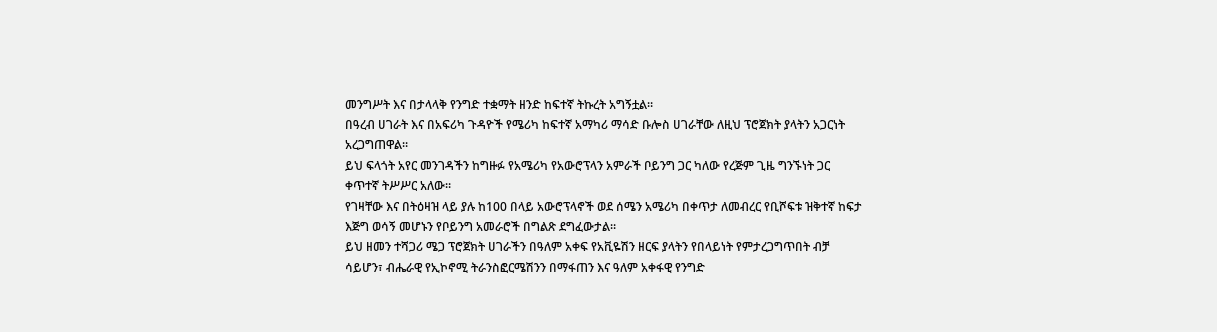መንግሥት እና በታላላቅ የንግድ ተቋማት ዘንድ ከፍተኛ ትኩረት አግኝቷል።
በዓረብ ሀገራት እና በአፍሪካ ጉዳዮች የሜሪካ ከፍተኛ አማካሪ ማሳድ ቡሎስ ሀገራቸው ለዚህ ፕሮጀክት ያላትን አጋርነት አረጋግጠዋል።
ይህ ፍላጎት አየር መንገዳችን ከግዙፉ የአሜሪካ የአውሮፕላን አምራች ቦይንግ ጋር ካለው የረጅም ጊዜ ግንኙነት ጋር ቀጥተኛ ትሥሥር አለው።
የገዛቸው እና በትዕዛዝ ላይ ያሉ ከ100 በላይ አውሮፕላኖች ወደ ሰሜን አሜሪካ በቀጥታ ለመብረር የቢሾፍቱ ዝቅተኛ ከፍታ እጅግ ወሳኝ መሆኑን የቦይንግ አመራሮች በግልጽ ደግፈውታል።
ይህ ዘመን ተሻጋሪ ሜጋ ፕሮጀክት ሀገራችን በዓለም አቀፍ የአቪዬሽን ዘርፍ ያላትን የበላይነት የምታረጋግጥበት ብቻ ሳይሆን፣ ብሔራዊ የኢኮኖሚ ትራንስፎርሜሽንን በማፋጠን እና ዓለም አቀፋዊ የንግድ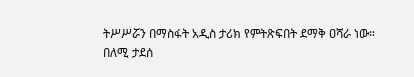ትሥሥሯን በማስፋት አዲስ ታሪክ የምትጽፍበት ደማቅ ዐሻራ ነው።
በለሚ ታደሰ